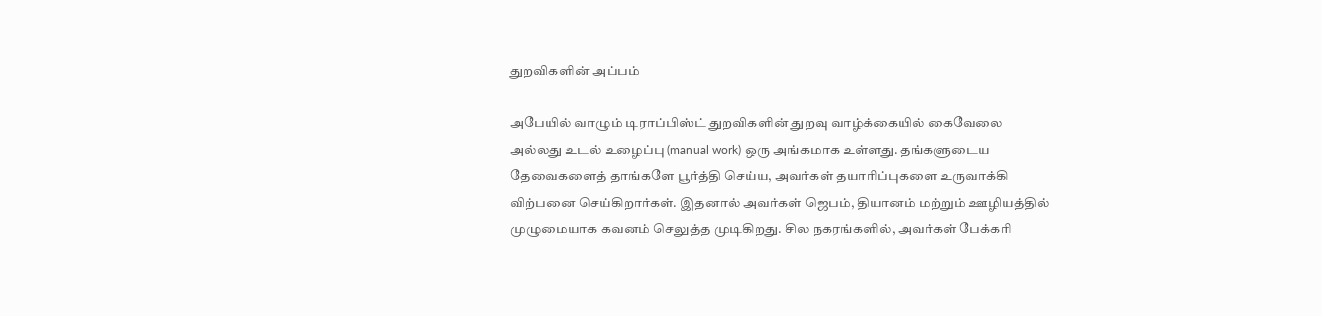துறவிகளின் அப்பம்

அபேயில் வாழும் டிராப்பிஸ்ட் துறவிகளின் துறவு வாழ்க்கையில் கைவேலை அல்லது உடல் உழைப்பு (manual work) ஒரு அங்கமாக உள்ளது. தங்களுடைய தேவைகளைத் தாங்களே பூர்த்தி செய்ய, அவர்கள் தயாரிப்புகளை உருவாக்கி விற்பனை செய்கிறார்கள். இதனால் அவர்கள் ஜெபம், தியானம் மற்றும் ஊழியத்தில் முழுமையாக கவனம் செலுத்த முடிகிறது. சில நகரங்களில், அவர்கள் பேக்கரி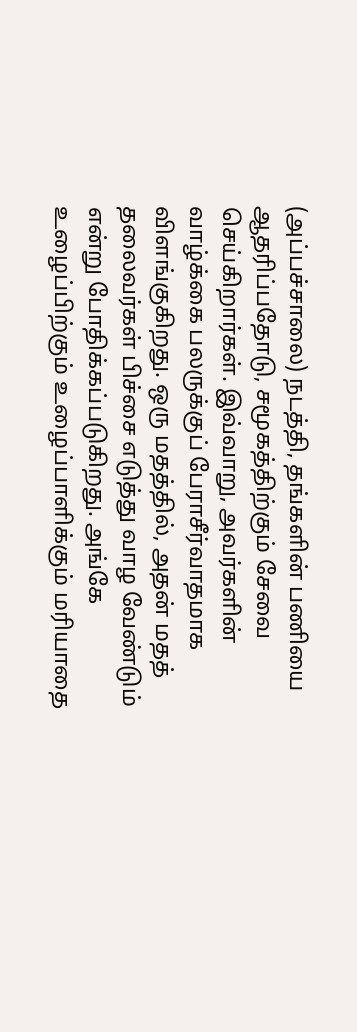(அப்பச்சாலை) நடத்தி, தங்களின் பணியை ஆதரிப்பதோடு, சமூகத்திற்கும் சேவை செய்கிறார்கள். இவ்வாறு, அவர்களின் வாழ்க்கை பலருக்குப் பேராசீர்வாதமாக விளங்குகிறது. ஒரு மதத்தில், அதன் மதத் தலைவர்கள் பிச்சை எடுத்து வாழ வேண்டும் என்று போதிக்கப்படுகிறது. அங்கே உழைப்பிற்கும் உழைப்பாளிக்கும் மரியாதை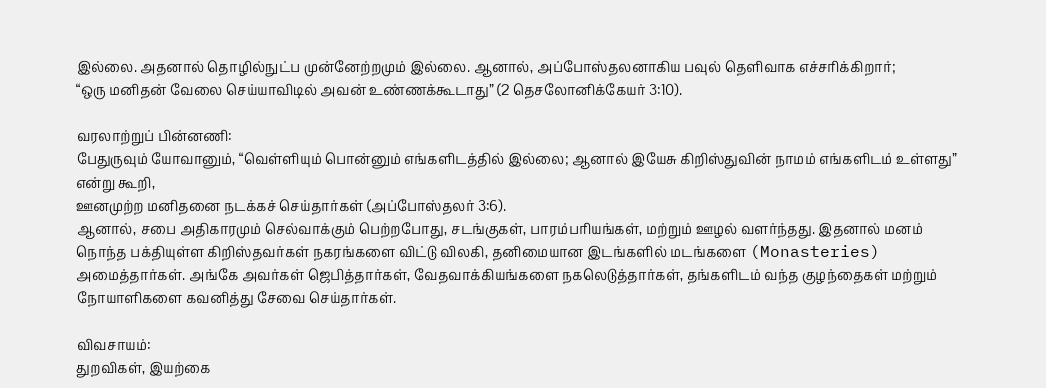இல்லை. அதனால் தொழில்நுட்ப முன்னேற்றமும் இல்லை. ஆனால், அப்போஸ்தலனாகிய பவுல் தெளிவாக எச்சரிக்கிறார்;
“ஒரு மனிதன் வேலை செய்யாவிடில் அவன் உண்ணக்கூடாது” (2 தெசலோனிக்கேயர் 3:10).

வரலாற்றுப் பின்னணி:
பேதுருவும் யோவானும், “வெள்ளியும் பொன்னும் எங்களிடத்தில் இல்லை; ஆனால் இயேசு கிறிஸ்துவின் நாமம் எங்களிடம் உள்ளது” என்று கூறி,
ஊனமுற்ற மனிதனை நடக்கச் செய்தார்கள் (அப்போஸ்தலர் 3:6).
ஆனால், சபை அதிகாரமும் செல்வாக்கும் பெற்றபோது, சடங்குகள், பாரம்பரியங்கள், மற்றும் ஊழல் வளர்ந்தது. இதனால் மனம் நொந்த பக்தியுள்ள கிறிஸ்தவர்கள் நகரங்களை விட்டு விலகி, தனிமையான இடங்களில் மடங்களை (Monasteries) அமைத்தார்கள். அங்கே அவர்கள் ஜெபித்தார்கள், வேதவாக்கியங்களை நகலெடுத்தார்கள், தங்களிடம் வந்த குழந்தைகள் மற்றும் நோயாளிகளை கவனித்து சேவை செய்தார்கள்.

விவசாயம்:
துறவிகள், இயற்கை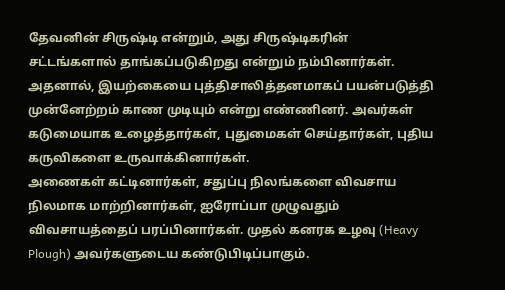தேவனின் சிருஷ்டி என்றும், அது சிருஷ்டிகரின் சட்டங்களால் தாங்கப்படுகிறது என்றும் நம்பினார்கள். அதனால், இயற்கையை புத்திசாலித்தனமாகப் பயன்படுத்தி முன்னேற்றம் காண முடியும் என்று எண்ணினர். அவர்கள் கடுமையாக உழைத்தார்கள், புதுமைகள் செய்தார்கள், புதிய கருவிகளை உருவாக்கினார்கள்.
அணைகள் கட்டினார்கள், சதுப்பு நிலங்களை விவசாய நிலமாக மாற்றினார்கள், ஐரோப்பா முழுவதும் விவசாயத்தைப் பரப்பினார்கள். முதல் கனரக உழவு (Heavy Plough) அவர்களுடைய கண்டுபிடிப்பாகும்.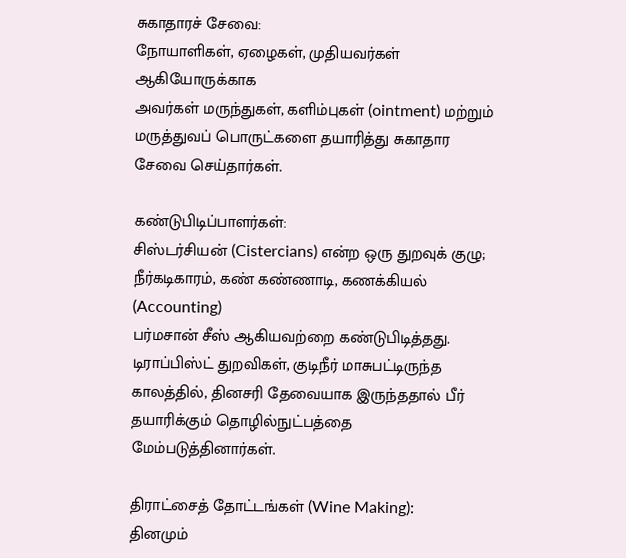சுகாதாரச் சேவை:
நோயாளிகள், ஏழைகள், முதியவர்கள் ஆகியோருக்காக
அவர்கள் மருந்துகள், களிம்புகள் (ointment) மற்றும் மருத்துவப் பொருட்களை தயாரித்து சுகாதார சேவை செய்தார்கள்.

கண்டுபிடிப்பாளர்கள்:
சிஸ்டர்சியன் (Cistercians) என்ற ஒரு துறவுக் குழு; நீர்கடிகாரம், கண் கண்ணாடி, கணக்கியல் (Accounting)
பர்மசான் சீஸ் ஆகியவற்றை கண்டுபிடித்தது. டிராப்பிஸ்ட் துறவிகள், குடிநீர் மாசுபட்டிருந்த காலத்தில், தினசரி தேவையாக இருந்ததால் பீர் தயாரிக்கும் தொழில்நுட்பத்தை மேம்படுத்தினார்கள்.

திராட்சைத் தோட்டங்கள் (Wine Making):
தினமும்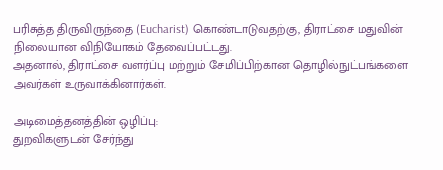பரிசுத்த திருவிருந்தை (Eucharist) கொண்டாடுவதற்கு, திராட்சை மதுவின் நிலையான விநியோகம் தேவைப்பட்டது.
அதனால், திராட்சை வளர்ப்பு மற்றும் சேமிப்பிற்கான தொழில்நுட்பங்களை அவர்கள் உருவாக்கினார்கள்.

அடிமைத்தனத்தின் ஒழிப்பு:
துறவிகளுடன் சேர்ந்து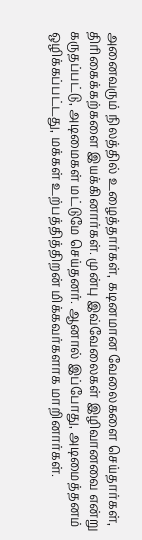அனைவரும் நிலத்தில் உழைத்தார்கள், கடினமான வேலைகளை செய்தார்கள், திரிகைக்கற்களை இயக்கினார்கள். முன்பு இவ்வேலைகள் இழிவானவை என்று கருதப்பட்டு, அடிமைகள் மட்டுமே செய்தனர். ஆனால் இப்போது, அடிமைத்தனம் ஒழிக்கப்பட்டது, மக்கள் உற்பத்தித்திறன் மிக்கவர்களாக மாறினார்கள்.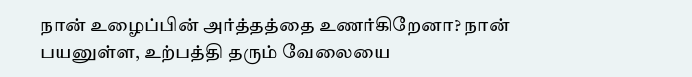நான் உழைப்பின் அர்த்தத்தை உணர்கிறேனா? நான் பயனுள்ள, உற்பத்தி தரும் வேலையை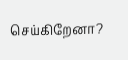செய்கிறேனா?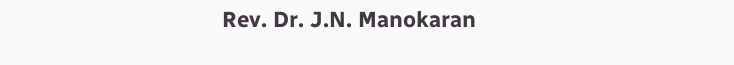Rev. Dr. J.N. Manokaran